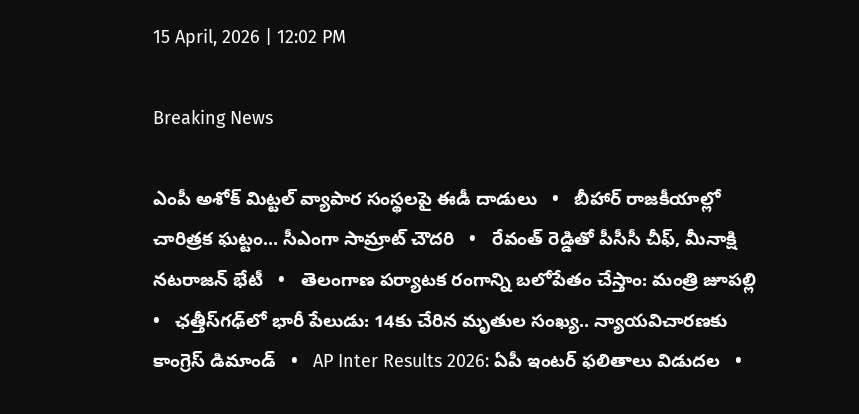15 April, 2026 | 12:02 PM

Breaking News

ఎంపీ అశోక్ మిట్టల్‌ వ్యాపార సంస్థలపై ఈడీ దాడులు   •   బీహార్ రాజకీయాల్లో చారిత్రక ఘట్టం... సీఎంగా సామ్రాట్‌ చౌదరి   •   రేవంత్‌ రెడ్డితో పీసీసీ చీఫ్, మీనాక్షి నటరాజన్ భేటీ   •   తెలంగాణ పర్యాటక రంగాన్ని బలోపేతం చేస్తాం: మంత్రి జూపల్లి   •   ఛత్తీస్‌గఢ్‌లో భారీ పేలుడు: 14కు చేరిన మృతుల సంఖ్య.. న్యాయవిచారణకు కాంగ్రెస్ డిమాండ్   •   AP Inter Results 2026: ఏపీ ఇంటర్ ఫలితాలు విడుదల   •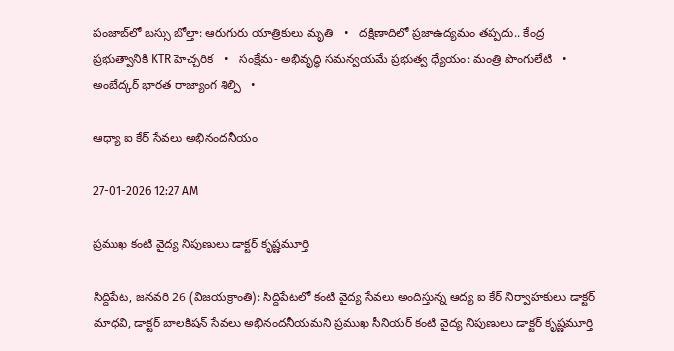పంజాబ్‌లో బస్సు బోల్తా: ఆరుగురు యాత్రికులు మృతి   •   దక్షిణాదిలో ప్రజాఉద్యమం తప్పదు.. కేంద్ర ప్రభుత్వానికి KTR హెచ్చరిక   •   సంక్షేమ- అభివృద్ధి సమన్వయమే ప్రభుత్వ ధ్యేయం: మంత్రి పొంగులేటి   •   అంబేద్కర్ భారత రాజ్యాంగ శిల్పి   •

ఆధ్యా ఐ కేర్ సేవలు అభినందనీయం

27-01-2026 12:27 AM

ప్రముఖ కంటి వైద్య నిపుణులు డాక్టర్ కృష్ణమూర్తి

సిద్దిపేట, జనవరి 26 (విజయక్రాంతి): సిద్దిపేటలో కంటి వైద్య సేవలు అందిస్తున్న ఆద్య ఐ కేర్ నిర్వాహకులు డాక్టర్ మాధవి, డాక్టర్ బాలకిషన్ సేవలు అభినందనీయమని ప్రముఖ సీనియర్ కంటి వైద్య నిపుణులు డాక్టర్ కృష్ణమూర్తి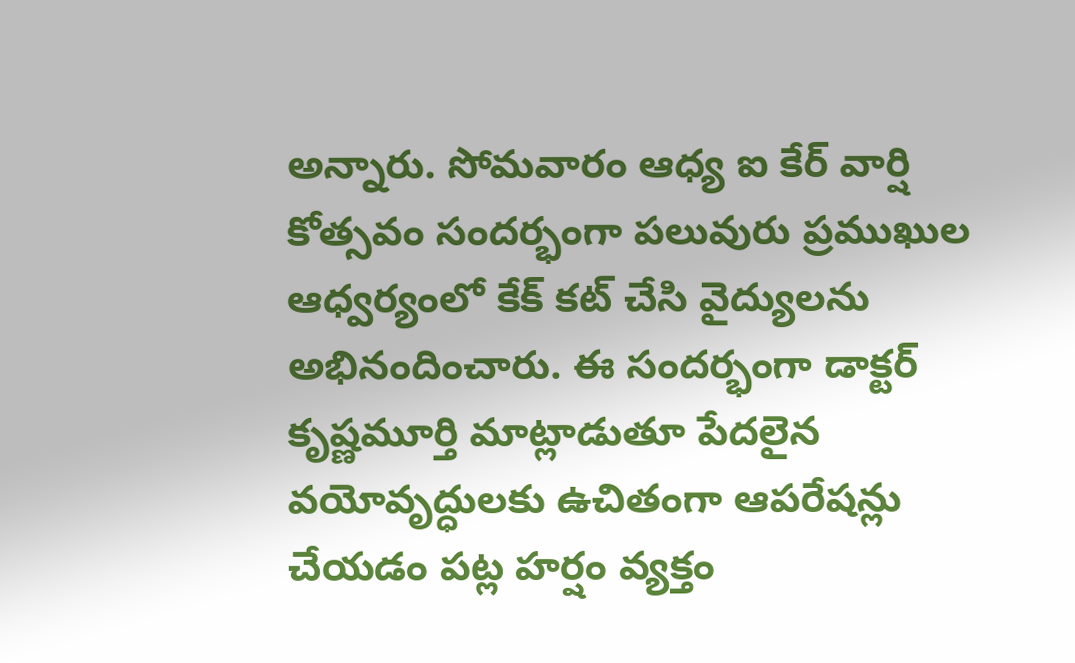అన్నారు. సోమవారం ఆధ్య ఐ కేర్ వార్షి కోత్సవం సందర్భంగా పలువురు ప్రముఖుల ఆధ్వర్యంలో కేక్ కట్ చేసి వైద్యులను అభినందించారు. ఈ సందర్భంగా డాక్టర్ కృష్ణమూర్తి మాట్లాడుతూ పేదలైన వయోవృద్ధులకు ఉచితంగా ఆపరేషన్లు చేయడం పట్ల హర్షం వ్యక్తం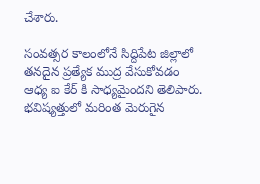చేశారు.

సంవత్సర కాలంలోనే సిద్దిపేట జిల్లాలో తనదైన ప్రత్యేక ముద్ర వేసుకోవడం ఆధ్య ఐ కేర్ కి సాధ్యమైందని తెలిపారు. భవిష్యత్తులో మరింత మెరుగైన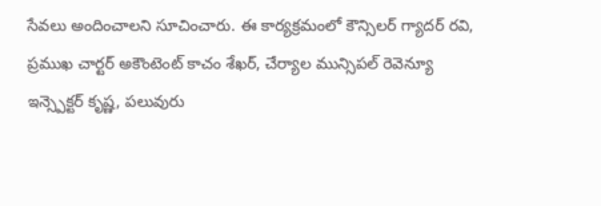సేవలు అందించాలని సూచించారు. ఈ కార్యక్రమంలో కౌన్సిలర్ గ్యాదర్ రవి, ప్రముఖ చార్టర్ అకౌంటెంట్ కాచం శేఖర్, చేర్యాల మున్సిపల్ రెవెన్యూ ఇన్స్పెక్టర్ కృష్ణ, పలువురు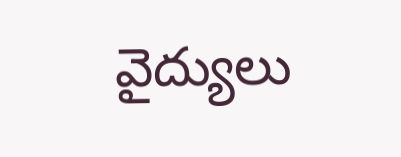వైద్యులు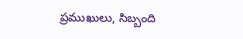ప్రముఖులు, సిబ్బంది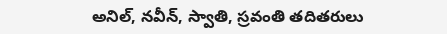అనిల్, నవీన్, స్వాతి, స్రవంతి తదితరులు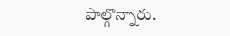పాల్గొన్నారు.